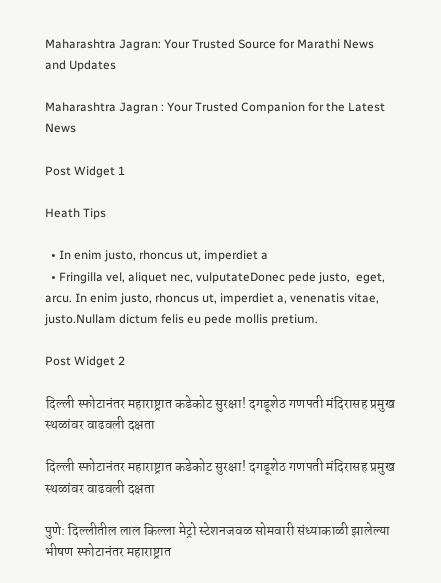Maharashtra Jagran: Your Trusted Source for Marathi News and Updates

Maharashtra Jagran : Your Trusted Companion for the Latest News

Post Widget 1

Heath Tips

  • In enim justo, rhoncus ut, imperdiet a
  • Fringilla vel, aliquet nec, vulputateDonec pede justo,  eget, arcu. In enim justo, rhoncus ut, imperdiet a, venenatis vitae, justo.Nullam dictum felis eu pede mollis pretium.

Post Widget 2

दिल्ली स्फोटानंतर महाराष्ट्रात कडेकोट सुरक्षा! दगडूशेठ गणपती मंदिरासह प्रमुख स्थळांवर वाढवली दक्षता

दिल्ली स्फोटानंतर महाराष्ट्रात कडेकोट सुरक्षा! दगडूशेठ गणपती मंदिरासह प्रमुख स्थळांवर वाढवली दक्षता

पुणे: दिल्लीतील लाल किल्ला मेट्रो स्टेशनजवळ सोमवारी संध्याकाळी झालेल्या भीषण स्फोटानंतर महाराष्ट्रात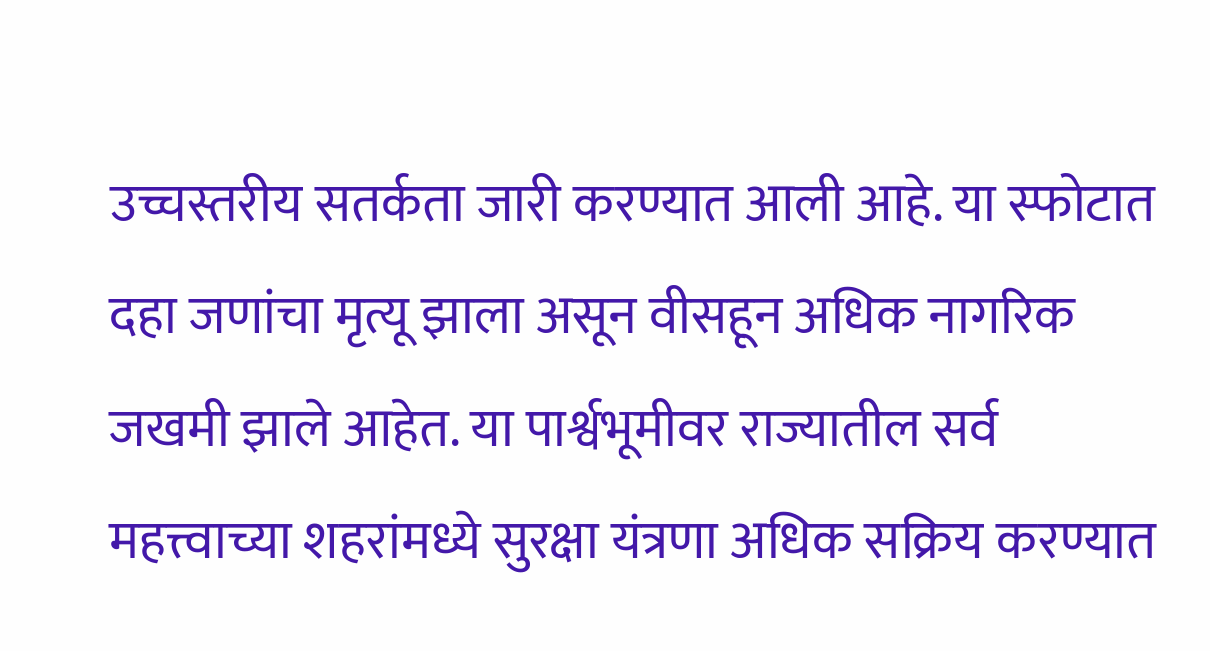उच्चस्तरीय सतर्कता जारी करण्यात आली आहे. या स्फोटात दहा जणांचा मृत्यू झाला असून वीसहून अधिक नागरिक जखमी झाले आहेत. या पार्श्वभूमीवर राज्यातील सर्व महत्त्वाच्या शहरांमध्ये सुरक्षा यंत्रणा अधिक सक्रिय करण्यात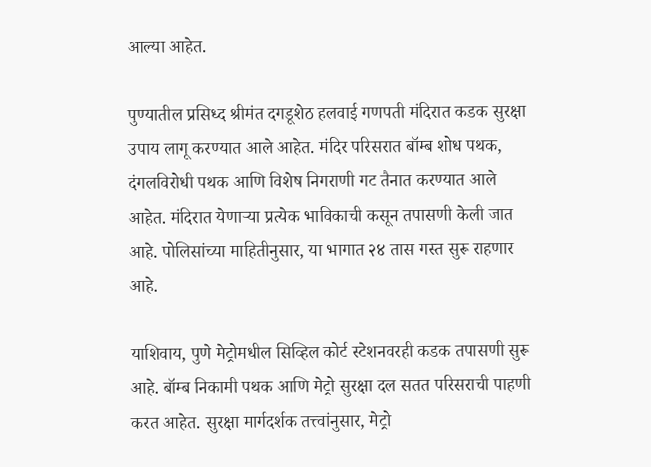आल्या आहेत.

पुण्यातील प्रसिध्द श्रीमंत दगडूशेठ हलवाई गणपती मंदिरात कडक सुरक्षा उपाय लागू करण्यात आले आहेत. मंदिर परिसरात बॉम्ब शोध पथक, दंगलविरोधी पथक आणि विशेष निगराणी गट तैनात करण्यात आले आहेत. मंदिरात येणाऱ्या प्रत्येक भाविकाची कसून तपासणी केली जात आहे. पोलिसांच्या माहितीनुसार, या भागात २४ तास गस्त सुरू राहणार आहे.

याशिवाय, पुणे मेट्रोमधील सिव्हिल कोर्ट स्टेशनवरही कडक तपासणी सुरू आहे. बॉम्ब निकामी पथक आणि मेट्रो सुरक्षा दल सतत परिसराची पाहणी करत आहेत. सुरक्षा मार्गदर्शक तत्त्वांनुसार, मेट्रो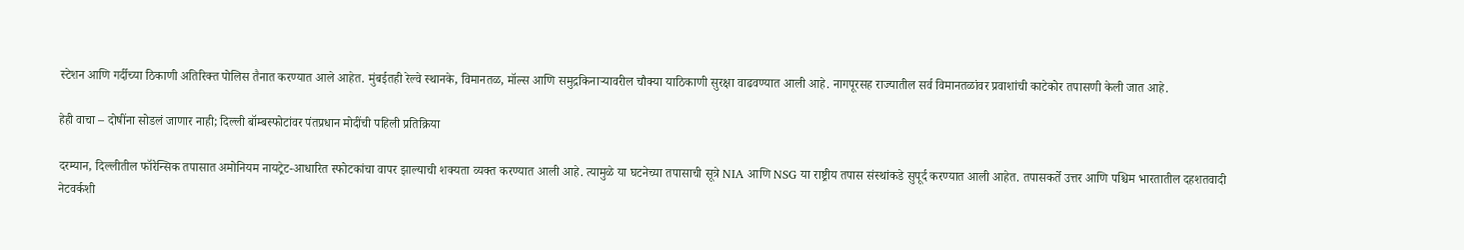स्टेशन आणि गर्दीच्या ठिकाणी अतिरिक्त पोलिस तैनात करण्यात आले आहेत. मुंबईतही रेल्वे स्थानके, विमानतळ, मॉल्स आणि समुद्रकिनाऱ्यावरील चौक्या याठिकाणी सुरक्षा वाढवण्यात आली आहे. नागपूरसह राज्यातील सर्व विमानतळांवर प्रवाशांची काटेकोर तपासणी केली जात आहे.

हेही वाचा – दोषींना सोडलं जाणार नाही; दिल्ली बॉम्बस्फोटांवर पंतप्रधान मोदींची पहिली प्रतिक्रिया

दरम्यान, दिल्लीतील फॉरेन्सिक तपासात अमोनियम नायट्रेट-आधारित स्फोटकांचा वापर झाल्याची शक्यता व्यक्त करण्यात आली आहे. त्यामुळे या घटनेच्या तपासाची सूत्रे NIA आणि NSG या राष्ट्रीय तपास संस्थांकडे सुपूर्द करण्यात आली आहेत. तपासकर्ते उत्तर आणि पश्चिम भारतातील दहशतवादी नेटवर्कशी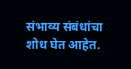संभाव्य संबंधांचा शोध घेत आहेत.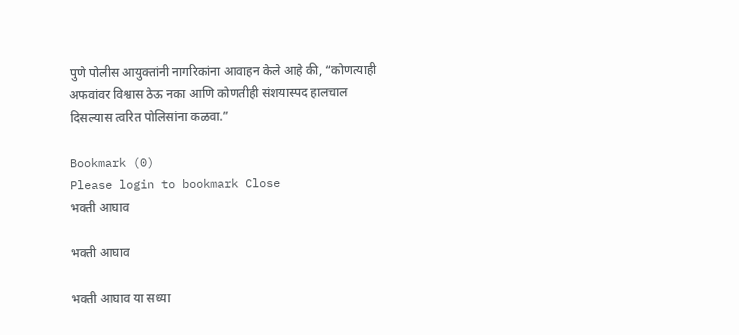पुणे पोलीस आयुक्तांनी नागरिकांना आवाहन केले आहे की, “कोणत्याही अफवांवर विश्वास ठेऊ नका आणि कोणतीही संशयास्पद हालचाल दिसल्यास त्वरित पोलिसांना कळवा.”

Bookmark (0)
Please login to bookmark Close
भक्ती आघाव

भक्ती आघाव

भक्ती आघाव या सध्या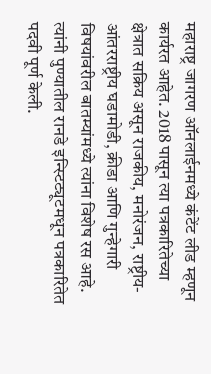महाराष्ट्र जागरण ऑनलाईनमध्ये कंटेंट लीड म्हणून कार्यरत आहेत. 2018 पासून त्या पत्रकारितेच्या क्षेत्रात सक्रिय असून राजकीय, मनोरंजन, राष्ट्रीय-आंतरराष्ट्रीय घडामोडी, क्रीडा आणि गुन्हेगारी विषयांवरील बातम्यांमध्ये त्यांना विशेष रस आहे. त्यांनी पुण्यातील रानडे इन्स्टिट्यूटमधून पत्रकारितेत पदवी पूर्ण केली.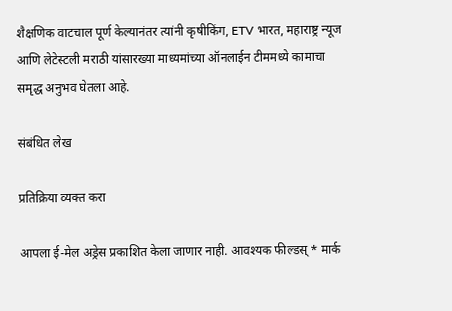शैक्षणिक वाटचाल पूर्ण केल्यानंतर त्यांनी कृषीकिंग, ETV भारत, महाराष्ट्र न्यूज आणि लेटेस्टली मराठी यांसारख्या माध्यमांच्या ऑनलाईन टीममध्ये कामाचा समृद्ध अनुभव घेतला आहे.

संबंधित लेख

प्रतिक्रिया व्यक्त करा

आपला ई-मेल अड्रेस प्रकाशित केला जाणार नाही. आवश्यक फील्डस् * मार्क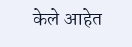केले आहेत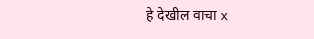हे देखील वाचा x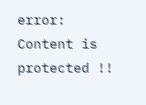error: Content is protected !!